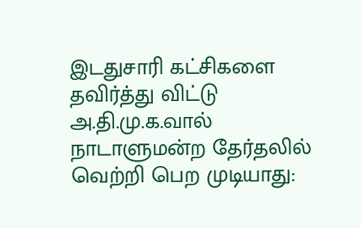இடதுசாரி கட்சிகளை தவிர்த்து விட்டு அ.தி.மு.க.வால் நாடாளுமன்ற தேர்தலில் வெற்றி பெற முடியாது: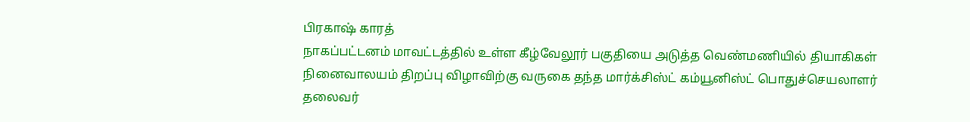பிரகாஷ் காரத்
நாகப்பட்டனம் மாவட்டத்தில் உள்ள கீழ்வேலூர் பகுதியை அடுத்த வெண்மணியில் தியாகிகள் நினைவாலயம் திறப்பு விழாவிற்கு வருகை தந்த மார்க்சிஸ்ட் கம்யூனிஸ்ட் பொதுச்செயலாளர் தலைவர்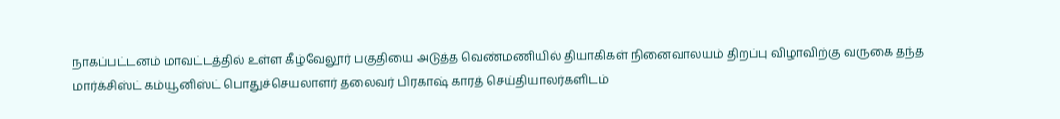நாகப்பட்டனம் மாவட்டத்தில் உள்ள கீழ்வேலூர் பகுதியை அடுத்த வெண்மணியில் தியாகிகள் நினைவாலயம் திறப்பு விழாவிற்கு வருகை தந்த மார்க்சிஸ்ட் கம்யூனிஸ்ட் பொதுச்செயலாளர் தலைவர் பிரகாஷ் காரத் செய்தியாலர்களிடம்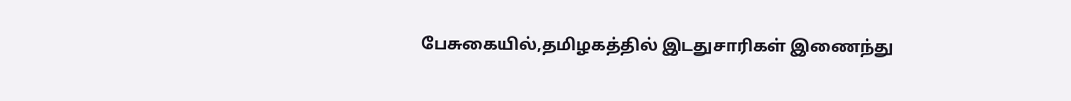பேசுகையில்,தமிழகத்தில் இடதுசாரிகள் இணைந்து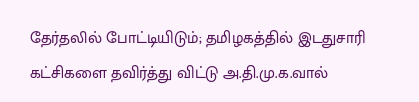தேர்தலில் போட்டியிடும்; தமிழகத்தில் இடதுசாரி கட்சிகளை தவிர்த்து விட்டு அ.தி.மு.க.வால்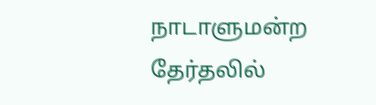நாடாளுமன்ற தேர்தலில்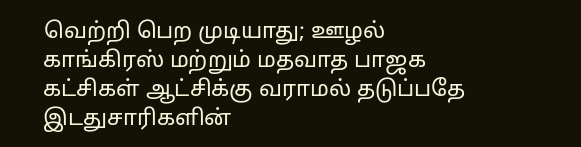வெற்றி பெற முடியாது; ஊழல் காங்கிரஸ் மற்றும் மதவாத பாஜக கட்சிகள் ஆட்சிக்கு வராமல் தடுப்பதே இடதுசாரிகளின்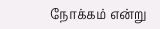நோக்கம் என்று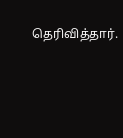தெரிவித்தார்.